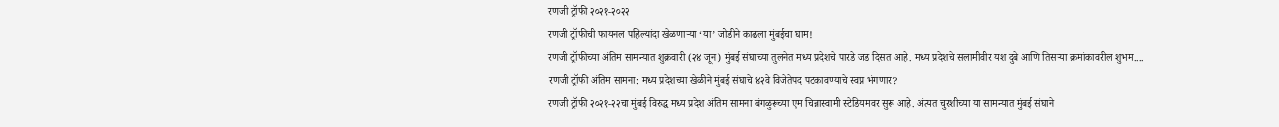रणजी ट्रॉफी २०२१-२०२२
रणजी ट्रॉफीची फायनल पहिल्यांदा खेळणाऱ्या ‘या’ जोडीने काढला मुंबईचा घाम!
रणजी ट्रॉफीच्या अंतिम सामन्यात शुक्रवारी (२४ जून) मुंबई संघाच्या तुलनेत मध्य प्रदेशचे पारडे जड दिसत आहे. मध्य प्रदेशचे सलामीवीर यश दुबे आणि तिसऱ्या क्रमांकावरील शुभम....
रणजी ट्रॉफी अंतिम सामना: मध्य प्रदेशच्या खेळीने मुंबई संघाचे ४२वे विजेतेपद पटकावण्याचे स्वप्न भंगणार?
रणजी ट्रॉफी २०२१-२२चा मुंबई विरुद्ध मध्य प्रदेश अंतिम सामना बंगळुरूच्या एम चिन्नास्वामी स्टेडियमवर सुरू आहे. अंत्यत चुरशीच्या या सामन्यात मुंबई संघाने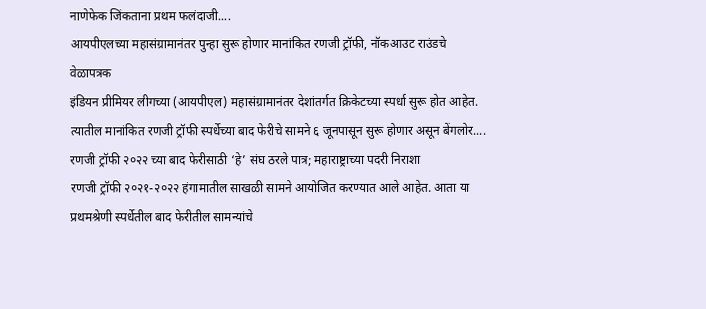नाणेफेक जिंकताना प्रथम फलंदाजी....
आयपीएलच्या महासंग्रामानंतर पुन्हा सुरू होणार मानांकित रणजी ट्रॉफी, नॉकआउट राउंडचे वेळापत्रक
इंडियन प्रीमियर लीगच्या (आयपीएल) महासंग्रामानंतर देशांतर्गत क्रिकेटच्या स्पर्धा सुरू होत आहेत. त्यातील मानांकित रणजी ट्रॉफी स्पर्धेच्या बाद फेरीचे सामने ६ जूनपासून सुरू होणार असून बेंगलोर....
रणजी ट्रॉफी २०२२ च्या बाद फेरीसाठी ‘हे’ संघ ठरले पात्र; महाराष्ट्राच्या पदरी निराशा
रणजी ट्रॉफी २०२१-२०२२ हंगामातील साखळी सामने आयोजित करण्यात आले आहेत. आता या प्रथमश्रेणी स्पर्धेतील बाद फेरीतील सामन्यांचे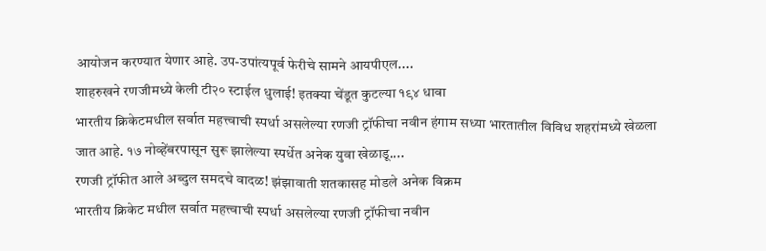आयोजन करण्यात येणार आहे. उप-उपांत्यपूर्व फेरीचे सामने आयपीएल....
शाहरुखने रणजीमध्ये केली टी२० स्टाईल धुलाई! इतक्या चेंडूत कुटल्या १९४ धावा
भारतीय क्रिकेटमधील सर्वात महत्त्वाची स्पर्धा असलेल्या रणजी ट्रॉफीचा नवीन हंगाम सध्या भारतातील विविध शहरांमध्ये खेळला जात आहे. १७ नोव्हेंबरपासून सुरू झालेल्या स्पर्धेत अनेक युवा खेळाडू....
रणजी ट्रॉफीत आले अब्दुल समदचे वादळ! झंझावाती शतकासह मोडले अनेक विक्रम
भारतीय क्रिकेट मधील सर्वात महत्त्वाची स्पर्धा असलेल्या रणजी ट्रॉफीचा नवीन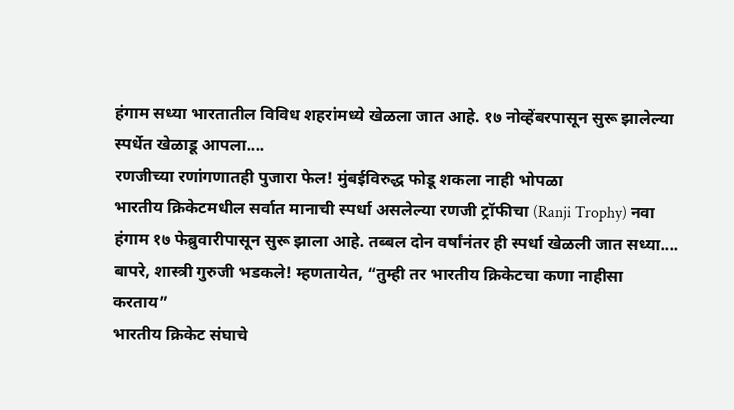हंगाम सध्या भारतातील विविध शहरांमध्ये खेळला जात आहे. १७ नोव्हेंबरपासून सुरू झालेल्या स्पर्धेत खेळाडू आपला....
रणजीच्या रणांगणातही पुजारा फेल! मुंबईविरुद्ध फोडू शकला नाही भोपळा
भारतीय क्रिकेटमधील सर्वात मानाची स्पर्धा असलेल्या रणजी ट्रॉफीचा (Ranji Trophy) नवा हंगाम १७ फेब्रुवारीपासून सुरू झाला आहे. तब्बल दोन वर्षांनंतर ही स्पर्धा खेळली जात सध्या....
बापरे, शास्त्री गुरुजी भडकले! म्हणतायेत, “तुम्ही तर भारतीय क्रिकेटचा कणा नाहीसा करताय”
भारतीय क्रिकेट संघाचे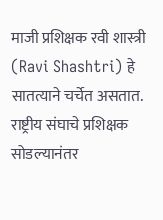माजी प्रशिक्षक रवी शास्त्री (Ravi Shashtri) हे सातत्याने चर्चेत असतात. राष्ट्रीय संघाचे प्रशिक्षक सोडल्यानंतर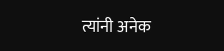त्यांनी अनेक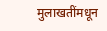मुलाखतींमधून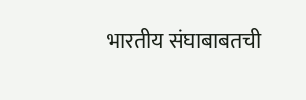भारतीय संघाबाबतची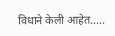विधाने केली आहेत.....